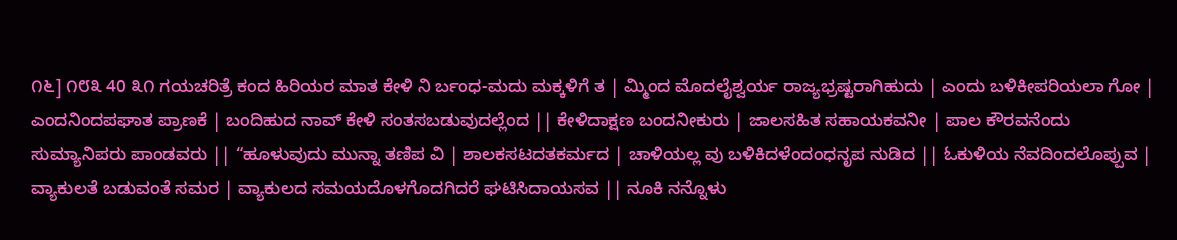೧೬] ೧೮೩ 40 ೩೧ ಗಯಚರಿತ್ರೆ ಕಂದ ಹಿರಿಯರ ಮಾತ ಕೇಳಿ ನಿ ರ್ಬಂಧ-ಮದು ಮಕ್ಕಳಿಗೆ ತ | ಮ್ಮಿಂದ ಮೊದಲೈಶ್ವರ್ಯ ರಾಜ್ಯಭ್ರಷ್ಟರಾಗಿಹುದು | ಎಂದು ಬಳಿಕೀಪರಿಯಲಾ ಗೋ | ಎಂದನಿಂದಪಘಾತ ಪ್ರಾಣಕೆ | ಬಂದಿಹುದ ನಾವ್ ಕೇಳಿ ಸಂತಸಬಡುವುದಲ್ಲೆಂದ || ಕೇಳಿದಾಕ್ಷಣ ಬಂದನೀಕುರು | ಜಾಲಸಹಿತ ಸಹಾಯಕವನೀ | ಪಾಲ ಕೌರವನೆಂದು ಸುಮ್ಯಾನಿಪರು ಪಾಂಡವರು || “ಹೂಳುವುದು ಮುನ್ನಾ ತಣಿಪ ವಿ | ಶಾಲಕಸಟದತಕರ್ಮದ | ಚಾಳಿಯಲ್ಲ ವು ಬಳಿಕಿದಳೆಂದಂಧನೃಪ ನುಡಿದ || ಓಕುಳಿಯ ನೆವದಿಂದಲೊಪ್ಪುವ | ವ್ಯಾಕುಲತೆ ಬಡುವಂತೆ ಸಮರ | ವ್ಯಾಕುಲದ ಸಮಯದೊಳಗೊದಗಿದರೆ ಘಟಿಸಿದಾಯಸವ || ನೂಕಿ ನನ್ನೊಳು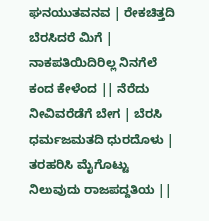ಘನಯುತವನವ | ರೇಕಚಿತ್ತದಿ ಬೆರಸಿದರೆ ಮಿಗೆ | ನಾಕಪತಿಯಿದಿರಿಲ್ಲ ನಿನಗೆಲೆ ಕಂದ ಕೇಳೆಂದ || ನೆರೆದು ನೀವಿವರೆಡೆಗೆ ಬೇಗ | ಬೆರಸಿ ಧರ್ಮಜಮತದಿ ಧುರದೊಳು | ತರಹರಿಸಿ ಮೈಗೊಟ್ಟು ನಿಲುವುದು ರಾಜಪದ್ದತಿಯ ||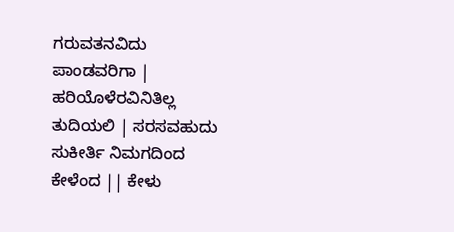ಗರುವತನವಿದು ಪಾಂಡವರಿಗಾ | ಹರಿಯೊಳೆರವಿನಿತಿಲ್ಲ ತುದಿಯಲಿ | ಸರಸವಹುದು ಸುಕೀರ್ತಿ ನಿಮಗದಿಂದ ಕೇಳೆಂದ || ಕೇಳು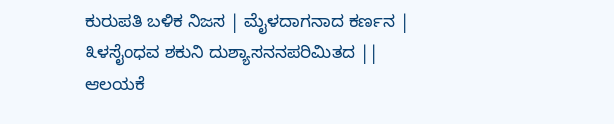ಕುರುಪತಿ ಬಳಿಕ ನಿಜಸ | ಮೈಳದಾಗನಾದ ಕರ್ಣನ | ೩ಳಸೈಂಧವ ಶಕುನಿ ದುಶ್ಯಾಸನನಪರಿಮಿತದ || ಆಲಯಕೆ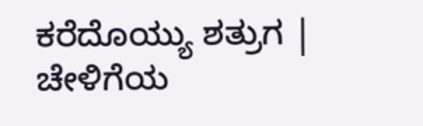ಕರೆದೊಯ್ಯು ಶತ್ರುಗ | ಚೇಳಿಗೆಯ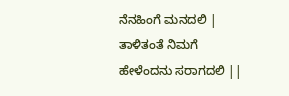ನೆನಹಿಂಗೆ ಮನದಲಿ | ತಾಳಿತಂತೆ ನಿಮಗೆ ಹೇಳೆಂದನು ಸರಾಗದಲಿ ||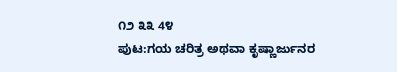೧೨ ೩೩ 4೪
ಪುಟ:ಗಯ ಚರಿತ್ರ ಅಥವಾ ಕೃಷ್ಣಾರ್ಜುನರ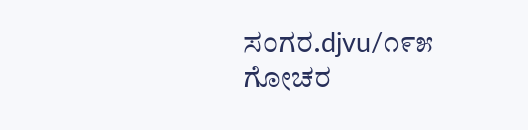ಸಂಗರ.djvu/೧೯೫
ಗೋಚರ